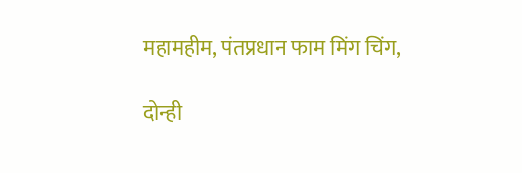महामहीम, पंतप्रधान फाम मिंग चिंग,

दोन्ही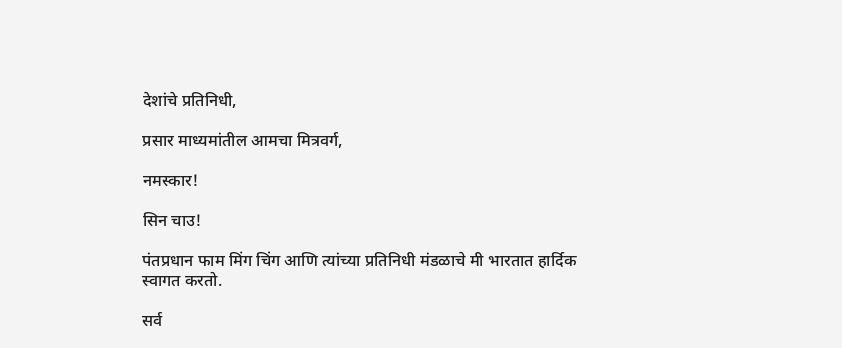देशांचे प्रतिनिधी,

प्रसार माध्यमांतील आमचा मित्रवर्ग,

नमस्कार!

सिन चाउ!

पंतप्रधान फाम मिंग चिंग आणि त्यांच्या प्रतिनिधी मंडळाचे मी भारतात हार्दिक स्वागत करतो.

सर्व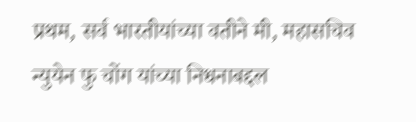प्रथम, सर्व भारतीयांच्या वतीने मी, महासचिव न्युयेन फु चोंग यांच्या निधनाबद्दल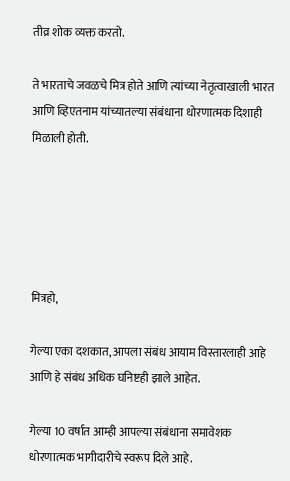तीव्र शोक व्यक्त करतो.

ते भारताचे जवळचे मित्र होते आणि त्यांच्या नेतृत्वाखाली भारत आणि व्हिएतनाम यांच्यातल्या संबंधाना धोरणात्मक दिशाही मिळाली होती.





मित्रहो,

गेल्या एका दशकात, आपला संबंध आयाम विस्तारलाही आहे आणि हे संबंध अधिक घनिष्टही झाले आहेत.

गेल्या 10 वर्षात आम्ही आपल्या संबंधाना समावेशक धोरणात्मक भागीदारीचे स्वरूप दिले आहे.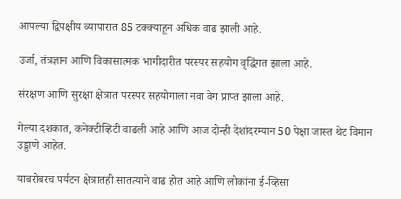आपल्या द्विपक्षीय व्यापारात 85 टक्क्याहून अधिक वाढ झाली आहे.

उर्जा, तंत्रज्ञान आणि विकासात्मक भागीदारीत परस्पर सहयोग वृद्धिंगत झाला आहे.

संरक्षण आणि सुरक्षा क्षेत्रात परस्पर सहयोगाला नवा वेग प्राप्त झाला आहे.

गेल्या दशकात, कनेक्टीव्हिटी वाढली आहे आणि आज दोन्ही देशांदरम्यान 50 पेक्षा जास्त थेट विमान उड्डाणे आहेत.

याबरोबरच पर्यटन क्षेत्रातही सातत्याने वाढ होत आहे आणि लोकांना ई-व्हिसा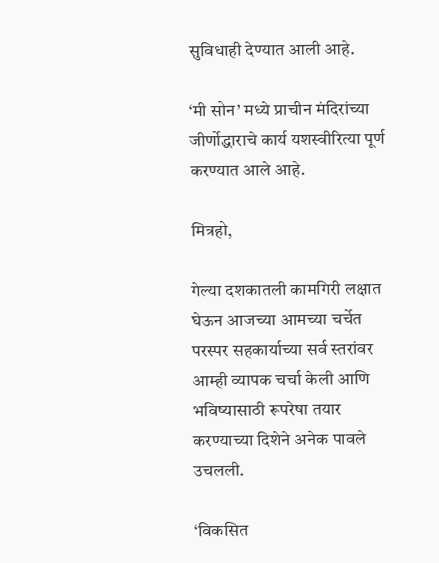सुविधाही देण्यात आली आहे.

‘मी सोन’ मध्ये प्राचीन मंदिरांच्या जीर्णोद्धाराचे कार्य यशस्वीरित्या पूर्ण करण्यात आले आहे.

मित्रहो,

गेल्या दशकातली कामगिरी लक्षात घेऊन आजच्या आमच्या चर्चेत परस्पर सहकार्याच्या सर्व स्तरांवर आम्ही व्यापक चर्चा केली आणि भविष्यासाठी रूपरेषा तयार करण्याच्या दिशेने अनेक पावले उचलली.

‘विकसित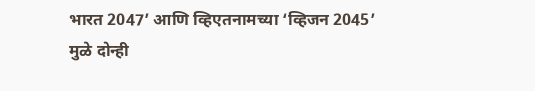भारत 2047’ आणि व्हिएतनामच्या ‘व्हिजन 2045’ मुळे दोन्ही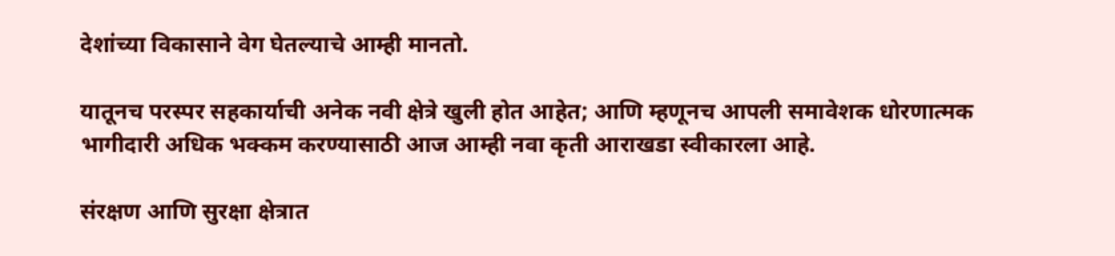देशांच्या विकासाने वेग घेतल्याचे आम्ही मानतो.

यातूनच परस्पर सहकार्याची अनेक नवी क्षेत्रे खुली होत आहेत; आणि म्हणूनच आपली समावेशक धोरणात्मक भागीदारी अधिक भक्कम करण्यासाठी आज आम्ही नवा कृती आराखडा स्वीकारला आहे.

संरक्षण आणि सुरक्षा क्षेत्रात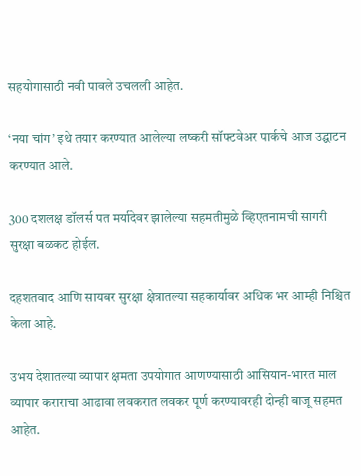सहयोगासाठी नवी पावले उचलली आहेत.

‘नया चांग’ इथे तयार करण्यात आलेल्या लष्करी सॉफ्टवेअर पार्कचे आज उद्घाटन करण्यात आले.

300 दशलक्ष डॉलर्स पत मर्यादेवर झालेल्या सहमतीमुळे व्हिएतनामची सागरी सुरक्षा बळकट होईल.

दहशतवाद आणि सायबर सुरक्षा क्षेत्रातल्या सहकार्यावर अधिक भर आम्ही निश्चित केला आहे.

उभय देशातल्या व्यापार क्षमता उपयोगात आणण्यासाठी आसियान-भारत माल व्यापार कराराचा आढावा लवकरात लवकर पूर्ण करण्यावरही दोन्ही बाजू सहमत आहेत.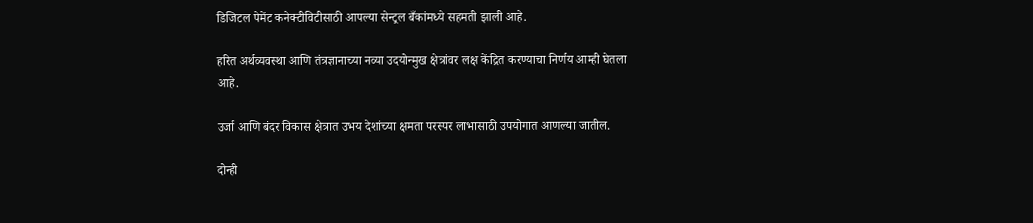डिजिटल पेमेंट कनेक्टीविटीसाठी आपल्या सेन्ट्रल बँकांमध्ये सहमती झाली आहे.

हरित अर्थव्यवस्था आणि तंत्रज्ञानाच्या नव्या उदयोन्मुख क्षेत्रांवर लक्ष केंद्रित करण्याचा निर्णय आम्ही घेतला आहे.

उर्जा आणि बंदर विकास क्षेत्रात उभय देशांच्या क्षमता परस्पर लाभासाठी उपयोगात आणल्या जातील.

दोन्ही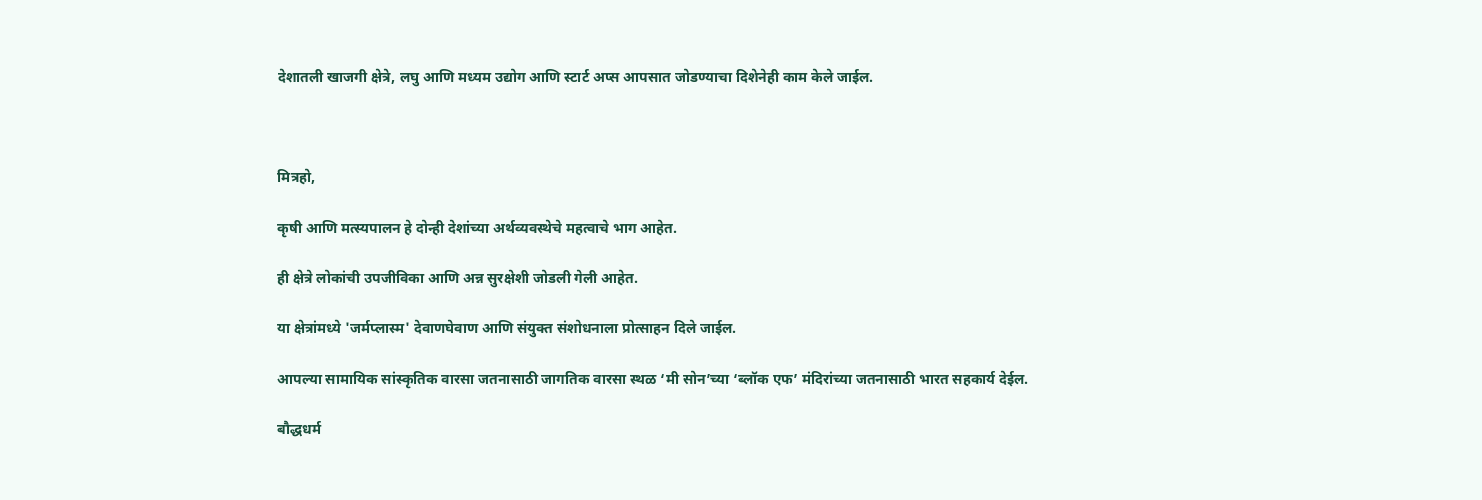देशातली खाजगी क्षेत्रे, लघु आणि मध्यम उद्योग आणि स्टार्ट अप्स आपसात जोडण्याचा दिशेनेही काम केले जाईल.



मित्रहो,

कृषी आणि मत्स्यपालन हे दोन्ही देशांच्या अर्थव्यवस्थेचे महत्वाचे भाग आहेत.

ही क्षेत्रे लोकांची उपजीविका आणि अन्न सुरक्षेशी जोडली गेली आहेत.

या क्षेत्रांमध्ये 'जर्मप्लास्म' देवाणघेवाण आणि संयुक्त संशोधनाला प्रोत्साहन दिले जाईल.

आपल्या सामायिक सांस्कृतिक वारसा जतनासाठी जागतिक वारसा स्थळ ‘मी सोन’च्या ‘ब्लॉक एफ’ मंदिरांच्या जतनासाठी भारत सहकार्य देईल.

बौद्धधर्म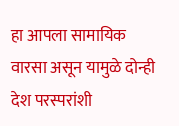हा आपला सामायिक वारसा असून यामुळे दोन्ही देश परस्परांशी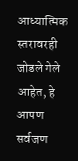आध्यात्मिक स्तरावरही जोडले गेले आहेत, हे आपण सर्वजण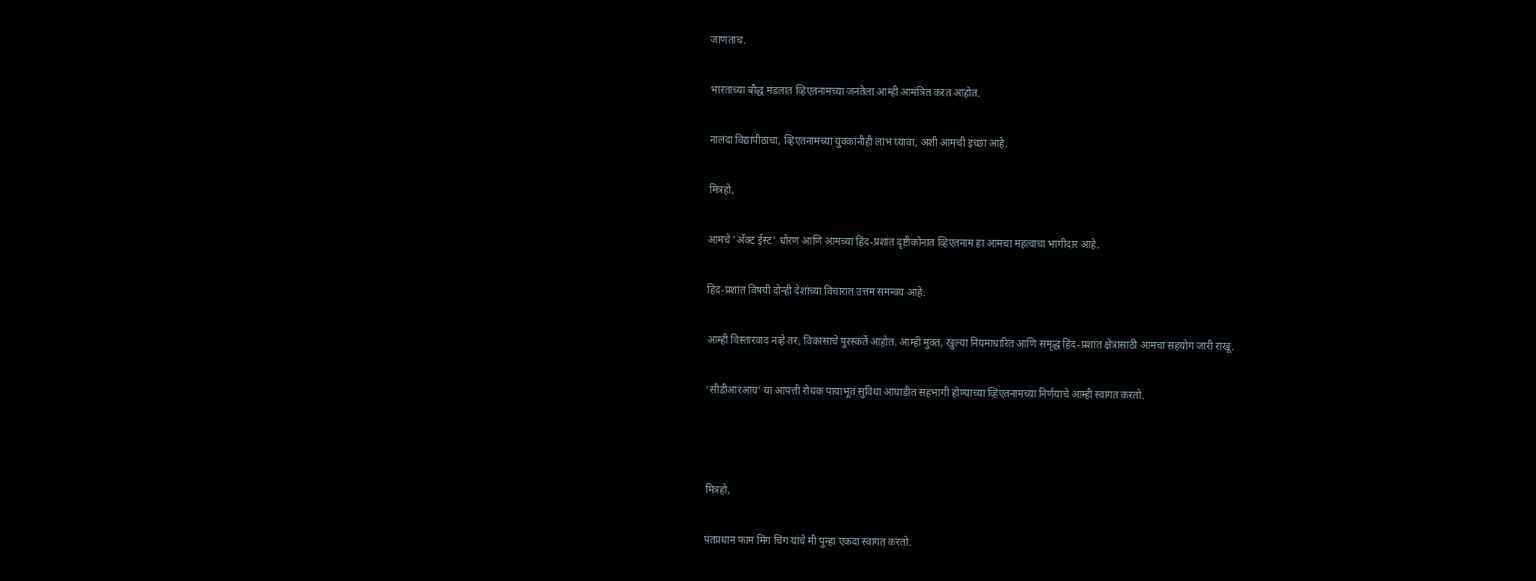जाणताच.

भारताच्या बौद्ध मंडलात व्हिएतनामच्या जनतेला आम्ही आमंत्रित करत आहोत.

नालंदा विद्यापीठाचा, व्हिएतनामच्या युवकांनीही लाभ घ्यावा, अशी आमची इच्छा आहे.

मित्रहो,

आमचे 'अ‍ॅक्ट ईस्ट' धोरण आणि आमच्या हिंद-प्रशांत दृष्टीकोनात व्हिएतनाम हा आमचा महत्वाचा भागीदार आहे.

हिंद-प्रशांत विषयी दोन्ही देशांच्या विचारात उत्तम समन्वय आहे.

आम्ही विस्तारवाद नव्हे तर, विकासाचे पुरस्कर्ते आहोत. आम्ही मुक्त, खुल्या नियमाधारित आणि समृद्ध हिंद-प्रशांत क्षेत्रासाठी आमचा सहयोग जारी राखू.

'सीडीआरआय' या आपत्ती रोधक पायाभूत सुविधा आघाडीत सहभागी होण्याच्या व्हिएतनामच्या निर्णयाचे आम्ही स्वागत करतो.



मित्रहो,

पंतप्रधान फाम मिंग चिंग यांचे मी पुन्हा एकदा स्वागत करतो.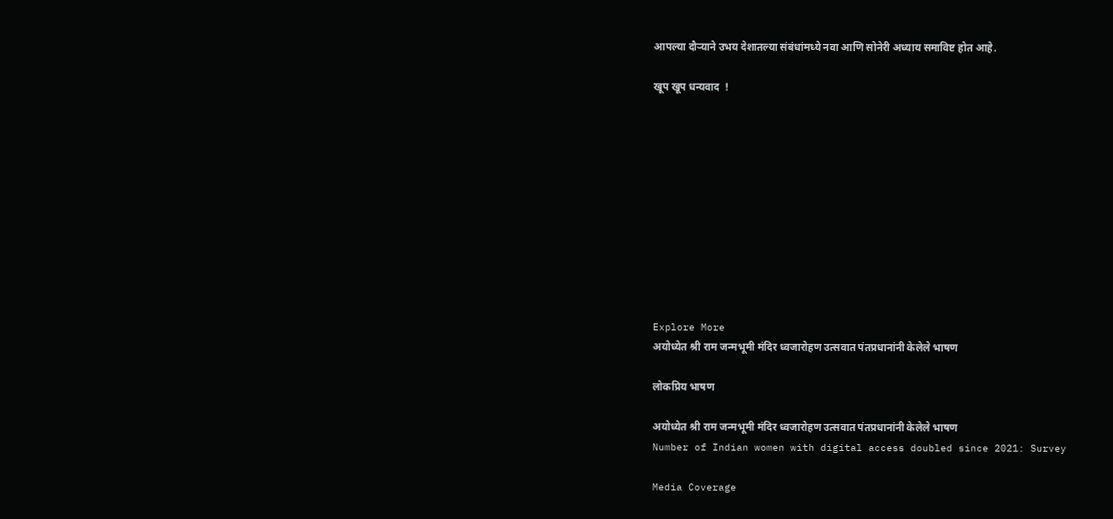आपल्या दौऱ्याने उभय देशातल्या संबंधांमध्ये नवा आणि सोनेरी अध्याय समाविष्ट होत आहे.

खूप खूप धन्यवाद  !











Explore More
अयोध्येत श्री राम जन्मभूमी मंदिर ध्वजारोहण उत्सवात पंतप्रधानांनी केलेले भाषण

लोकप्रिय भाषण

अयोध्येत श्री राम जन्मभूमी मंदिर ध्वजारोहण उत्सवात पंतप्रधानांनी केलेले भाषण
Number of Indian women with digital access doubled since 2021: Survey

Media Coverage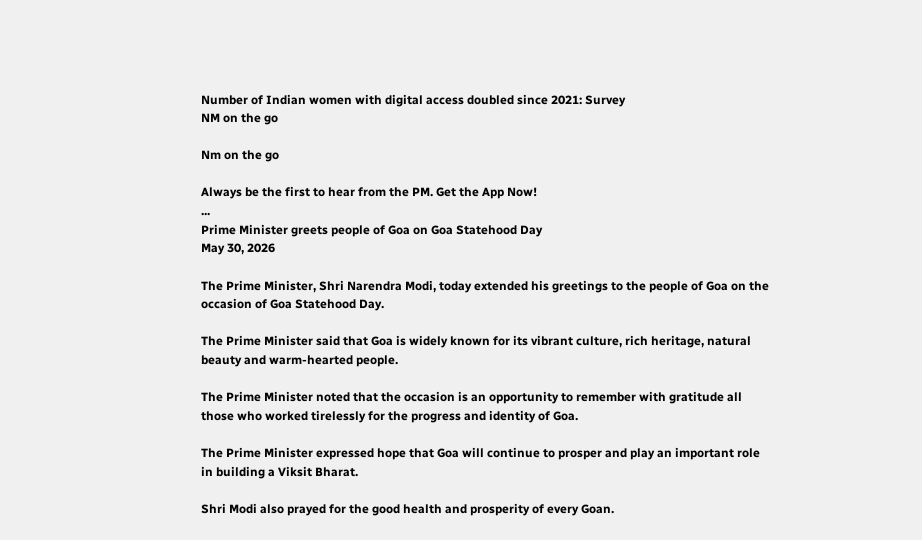Number of Indian women with digital access doubled since 2021: Survey
NM on the go

Nm on the go

Always be the first to hear from the PM. Get the App Now!
...
Prime Minister greets people of Goa on Goa Statehood Day
May 30, 2026

The Prime Minister, Shri Narendra Modi, today extended his greetings to the people of Goa on the occasion of Goa Statehood Day.

The Prime Minister said that Goa is widely known for its vibrant culture, rich heritage, natural beauty and warm-hearted people.

The Prime Minister noted that the occasion is an opportunity to remember with gratitude all those who worked tirelessly for the progress and identity of Goa.

The Prime Minister expressed hope that Goa will continue to prosper and play an important role in building a Viksit Bharat.

Shri Modi also prayed for the good health and prosperity of every Goan.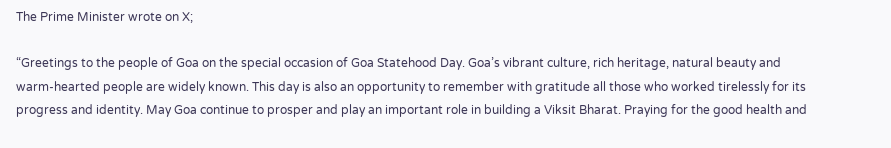The Prime Minister wrote on X;

“Greetings to the people of Goa on the special occasion of Goa Statehood Day. Goa’s vibrant culture, rich heritage, natural beauty and warm-hearted people are widely known. This day is also an opportunity to remember with gratitude all those who worked tirelessly for its progress and identity. May Goa continue to prosper and play an important role in building a Viksit Bharat. Praying for the good health and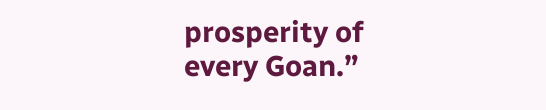prosperity of every Goan.”